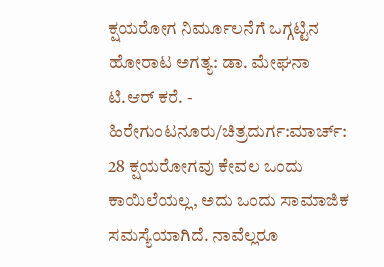ಕ್ಷಯರೋಗ ನಿರ್ಮೂಲನೆಗೆ ಒಗ್ಗಟ್ಟಿನ ಹೋರಾಟ ಅಗತ್ಯ: ಡಾ. ಮೇಘನಾ ಟಿ.ಆರ್ ಕರೆ. -
ಹಿರೇಗುಂಟನೂರು/ಚಿತ್ರದುರ್ಗ:ಮಾರ್ಚ್: 28 ಕ್ಷಯರೋಗವು ಕೇವಲ ಒಂದು ಕಾಯಿಲೆಯಲ್ಲ, ಅದು ಒಂದು ಸಾಮಾಜಿಕ ಸಮಸ್ಯೆಯಾಗಿದೆ. ನಾವೆಲ್ಲರೂ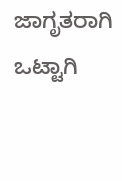ಜಾಗೃತರಾಗಿ ಒಟ್ಟಾಗಿ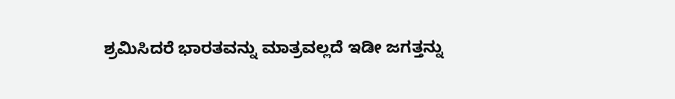ಶ್ರಮಿಸಿದರೆ ಭಾರತವನ್ನು ಮಾತ್ರವಲ್ಲದೆ ಇಡೀ ಜಗತ್ತನ್ನು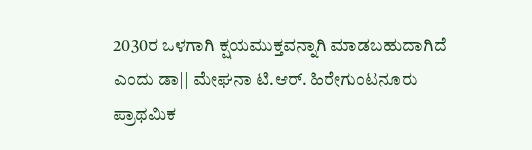2030ರ ಒಳಗಾಗಿ ಕ್ಷಯಮುಕ್ತವನ್ನಾಗಿ ಮಾಡಬಹುದಾಗಿದೆ ಎಂದು ಡಾ|| ಮೇಘನಾ ಟಿ.ಆರ್. ಹಿರೇಗುಂಟನೂರು ಪ್ರಾಥಮಿಕ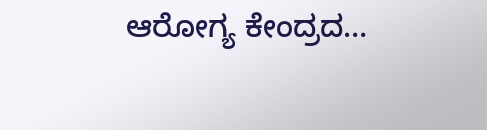ಆರೋಗ್ಯ ಕೇಂದ್ರದ…